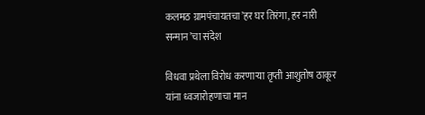कलमठ ग्रामपंचायतचा’हर घर तिरंगा, हर नारी सन्मान’चा संदेश

विधवा प्रथेला विरोध करणाऱ्या तृप्ती आशुतोष ठाकूर यांना ध्वजारोहणाचा मान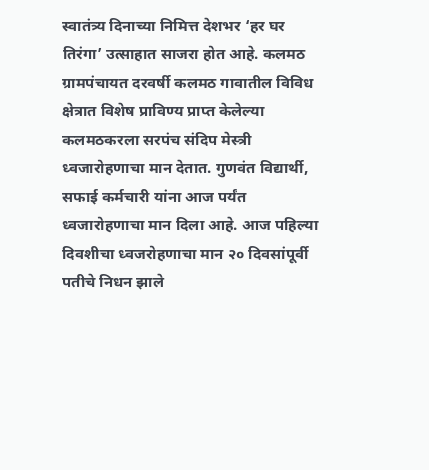स्वातंत्र्य दिनाच्या निमित्त देशभर ‘हर घर तिरंगा’ उत्साहात साजरा होत आहे. कलमठ ग्रामपंचायत दरवर्षी कलमठ गावातील विविध क्षेत्रात विशेष प्राविण्य प्राप्त केलेल्या कलमठकरला सरपंच संदिप मेस्त्री ध्वजारोहणाचा मान देतात. गुणवंत विद्यार्थी, सफाई कर्मचारी यांना आज पर्यंत ध्वजारोहणाचा मान दिला आहे. आज पहिल्या दिवशीचा ध्वजरोहणाचा मान २० दिवसांपूर्वी पतीचे निधन झाले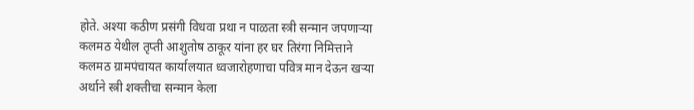होते. अश्या कठीण प्रसंगी विधवा प्रथा न पाळता स्त्री सन्मान जपणाऱ्या कलमठ येथील तृप्ती आशुतोष ठाकूर यांना हर घर तिरंगा निमित्ताने कलमठ ग्रामपंचायत कार्यालयात ध्वजारोहणाचा पवित्र मान देऊन खऱ्या अर्थाने स्त्री शक्तीचा सन्मान केला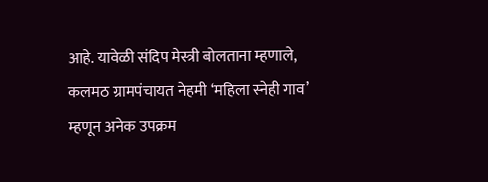आहे. यावेळी संदिप मेस्त्री बोलताना म्हणाले, कलमठ ग्रामपंचायत नेहमी ‘महिला स्नेही गाव’ म्हणून अनेक उपक्रम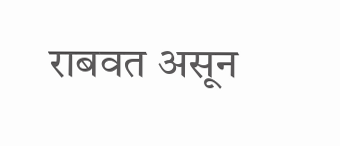राबवत असून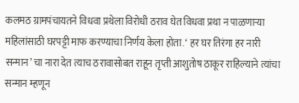कलमठ ग्रामपंचायतने विधवा प्रथेला विरोधी ठराव घेत विधवा प्रथा न पाळणाऱ्या महिलांसाठी घरपट्टी माफ करण्याचा निर्णय केला होता. ‘ हर घर तिरंगा हर नारी सन्मान’ चा नारा देत त्याच ठरावासोबत राहून तृप्ती आशुतोष ठाकूर राहिल्याने त्यांचा सन्मान म्हणून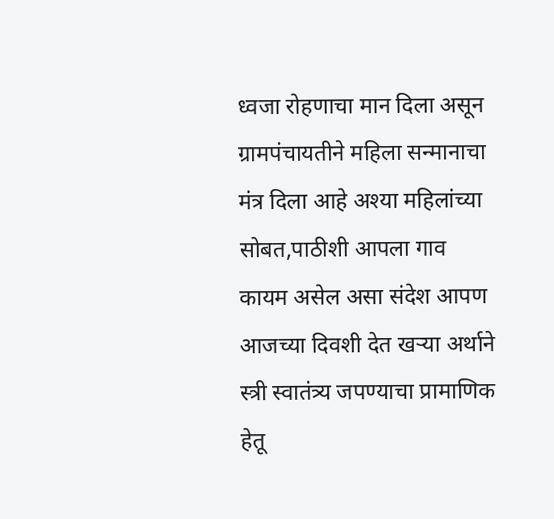ध्वजा रोहणाचा मान दिला असून ग्रामपंचायतीने महिला सन्मानाचा मंत्र दिला आहे अश्या महिलांच्या सोबत,पाठीशी आपला गाव कायम असेल असा संदेश आपण आजच्या दिवशी देत खऱ्या अर्थाने स्त्री स्वातंत्र्य जपण्याचा प्रामाणिक हेतू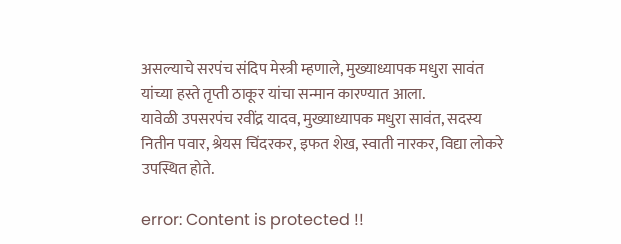असल्याचे सरपंच संदिप मेस्त्री म्हणाले, मुख्याध्यापक मधुरा सावंत यांच्या हस्ते तृप्ती ठाकूर यांचा सन्मान कारण्यात आला.
यावेळी उपसरपंच रवींद्र यादव, मुख्याध्यापक मधुरा सावंत, सदस्य नितीन पवार, श्रेयस चिंदरकर, इफत शेख, स्वाती नारकर, विद्या लोकरे उपस्थित होते.

error: Content is protected !!